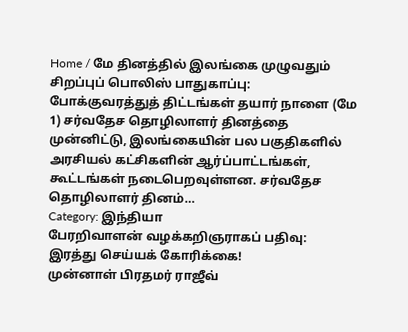Home / மே தினத்தில் இலங்கை முழுவதும் சிறப்புப் பொலிஸ் பாதுகாப்பு: போக்குவரத்துத் திட்டங்கள் தயார் நாளை (மே 1) சர்வதேச தொழிலாளர் தினத்தை முன்னிட்டு, இலங்கையின் பல பகுதிகளில் அரசியல் கட்சிகளின் ஆர்ப்பாட்டங்கள், கூட்டங்கள் நடைபெறவுள்ளன. சர்வதேச தொழிலாளர் தினம்…
Category: இந்தியா
பேரறிவாளன் வழக்கறிஞராகப் பதிவு: இரத்து செய்யக் கோரிக்கை!
முன்னாள் பிரதமர் ராஜீவ்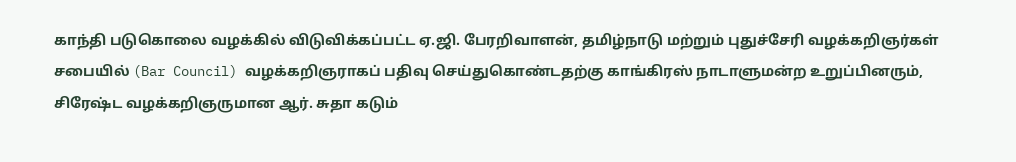காந்தி படுகொலை வழக்கில் விடுவிக்கப்பட்ட ஏ.ஜி. பேரறிவாளன், தமிழ்நாடு மற்றும் புதுச்சேரி வழக்கறிஞர்கள் சபையில் (Bar Council) வழக்கறிஞராகப் பதிவு செய்துகொண்டதற்கு காங்கிரஸ் நாடாளுமன்ற உறுப்பினரும், சிரேஷ்ட வழக்கறிஞருமான ஆர். சுதா கடும்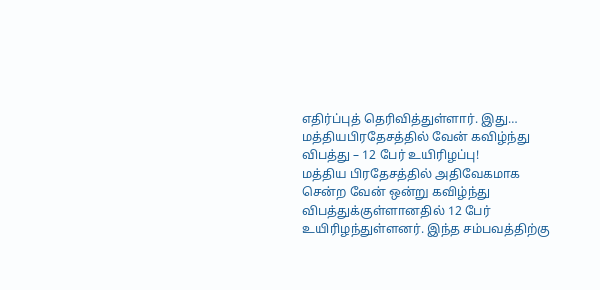எதிர்ப்புத் தெரிவித்துள்ளார். இது…
மத்தியபிரதேசத்தில் வேன் கவிழ்ந்து விபத்து – 12 பேர் உயிரிழப்பு!
மத்திய பிரதேசத்தில் அதிவேகமாக சென்ற வேன் ஒன்று கவிழ்ந்து விபத்துக்குள்ளானதில் 12 பேர் உயிரிழந்துள்ளனர். இந்த சம்பவத்திற்கு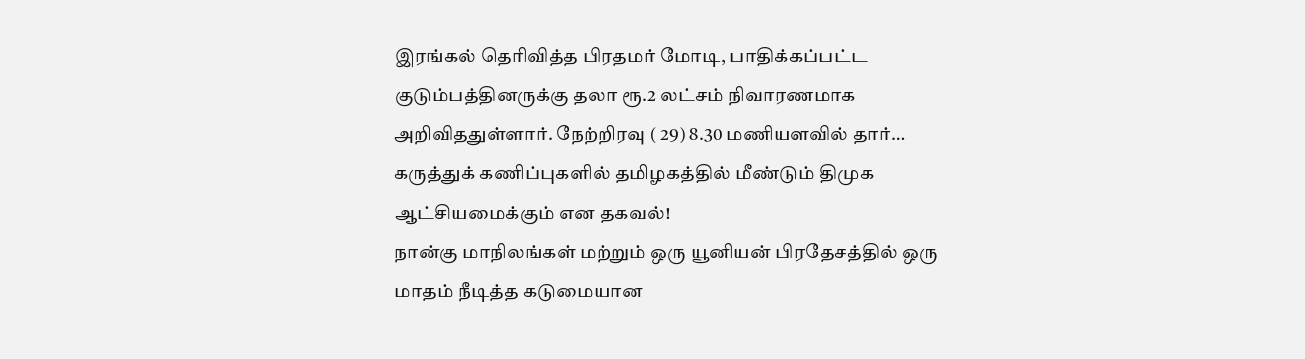இரங்கல் தெரிவித்த பிரதமர் மோடி, பாதிக்கப்பட்ட குடும்பத்தினருக்கு தலா ரூ.2 லட்சம் நிவாரணமாக அறிவிததுள்ளார். நேற்றிரவு ( 29) 8.30 மணியளவில் தார்…
கருத்துக் கணிப்புகளில் தமிழகத்தில் மீண்டும் திமுக ஆட்சியமைக்கும் என தகவல்!
நான்கு மாநிலங்கள் மற்றும் ஒரு யூனியன் பிரதேசத்தில் ஒரு மாதம் நீடித்த கடுமையான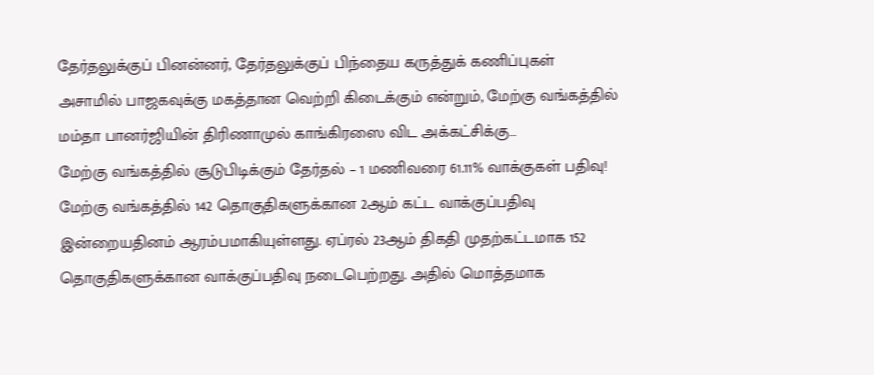தேர்தலுக்குப் பினன்னர், தேர்தலுக்குப் பிந்தைய கருத்துக் கணிப்புகள் அசாமில் பாஜகவுக்கு மகத்தான வெற்றி கிடைக்கும் என்றும், மேற்கு வங்கத்தில் மம்தா பானர்ஜியின் திரிணாமுல் காங்கிரஸை விட அக்கட்சிக்கு…
மேற்கு வங்கத்தில் சூடுபிடிக்கும் தேர்தல் – 1 மணிவரை 61.11% வாக்குகள் பதிவு!
மேற்கு வங்கத்தில் 142 தொகுதிகளுக்கான 2ஆம் கட்ட வாக்குப்பதிவு இன்றையதினம் ஆரம்பமாகியுள்ளது. ஏப்ரல் 23ஆம் திகதி முதற்கட்டமாக 152 தொகுதிகளுக்கான வாக்குப்பதிவு நடைபெற்றது. அதில் மொத்தமாக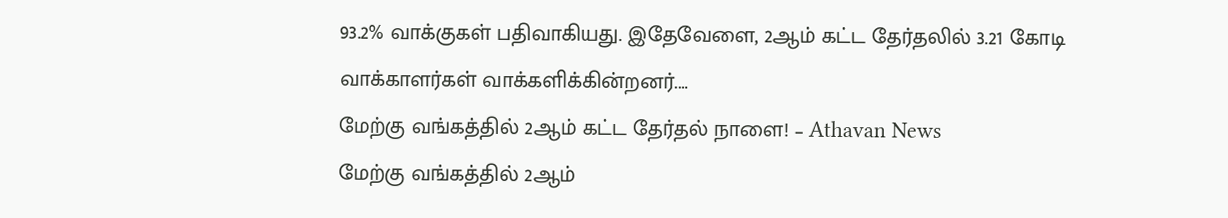93.2% வாக்குகள் பதிவாகியது. இதேவேளை, 2ஆம் கட்ட தேர்தலில் 3.21 கோடி வாக்காளர்கள் வாக்களிக்கின்றனர்.…
மேற்கு வங்கத்தில் 2ஆம் கட்ட தேர்தல் நாளை! – Athavan News
மேற்கு வங்கத்தில் 2ஆம்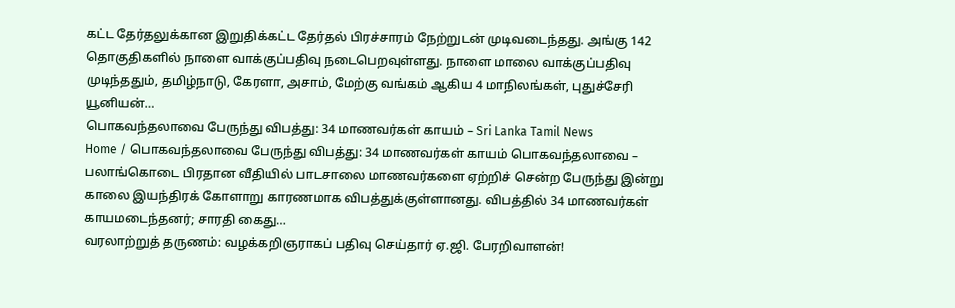கட்ட தேர்தலுக்கான இறுதிக்கட்ட தேர்தல் பிரச்சாரம் நேற்றுடன் முடிவடைந்தது. அங்கு 142 தொகுதிகளில் நாளை வாக்குப்பதிவு நடைபெறவுள்ளது. நாளை மாலை வாக்குப்பதிவு முடிந்ததும், தமிழ்நாடு, கேரளா, அசாம், மேற்கு வங்கம் ஆகிய 4 மாநிலங்கள், புதுச்சேரி யூனியன்…
பொகவந்தலாவை பேருந்து விபத்து: 34 மாணவர்கள் காயம் – Sri Lanka Tamil News
Home / பொகவந்தலாவை பேருந்து விபத்து: 34 மாணவர்கள் காயம் பொகவந்தலாவை – பலாங்கொடை பிரதான வீதியில் பாடசாலை மாணவர்களை ஏற்றிச் சென்ற பேருந்து இன்று காலை இயந்திரக் கோளாறு காரணமாக விபத்துக்குள்ளானது. விபத்தில் 34 மாணவர்கள் காயமடைந்தனர்; சாரதி கைது…
வரலாற்றுத் தருணம்: வழக்கறிஞராகப் பதிவு செய்தார் ஏ.ஜி. பேரறிவாளன்!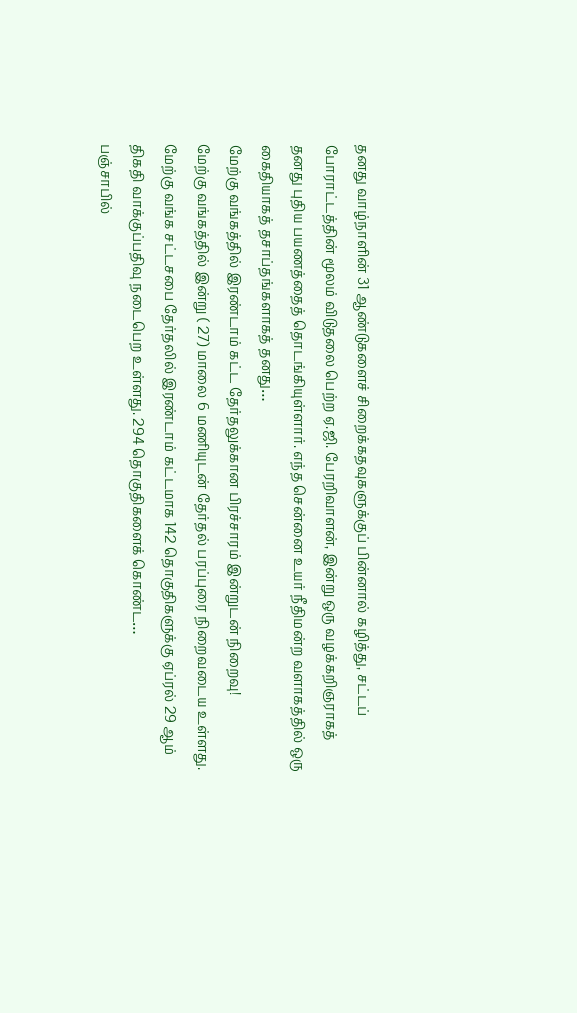தனது வாழ்நாளின் 31 ஆண்டுகளைச் சிறைக்கதவுகளுக்குப் பின்னால் கழித்து, சட்டப் போராட்டத்தின் மூலம் விடுதலை பெற்ற ஏ.ஜி. பேரறிவாளன், இன்று ஒரு வழக்கறிஞராகத் தனது புதிய பயணத்தைத் தொடங்கியுள்ளார். எந்த சென்னை உயர் நீதிமன்ற வளாகத்தில் ஒரு கைதியாகத் தசாப்தங்களாகத் தனது…
மேற்கு வங்கத்தில் இரண்டாம் கட்ட தேர்தலுக்கான பிரச்சாரம் இன்றுடன் நிறைவு!
மேற்கு வங்கத்தில் இன்று ( 27) மாலை 6 மணியுடன் தேர்தல் பரப்புரை நிறைவடைய உள்ளது. மேற்கு வங்க சட்டசபை தேர்தலில் இரண்டாம் கட்டமாக 142 தொகுதிகளுக்கு ஏப்ரல் 29 ஆம் திகதி வாக்குப்பதிவு நடைபெற உள்ளது. 294 தொகுதிகளைக் கொண்ட…
பஞ்சாபில்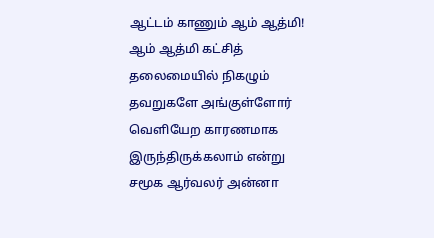ஆட்டம் காணும் ஆம் ஆத்மி!
ஆம் ஆத்மி கட்சித் தலைமையில் நிகழும் தவறுகளே அங்குள்ளோர் வெளியேற காரணமாக இருந்திருக்கலாம் என்று சமூக ஆர்வலர் அன்னா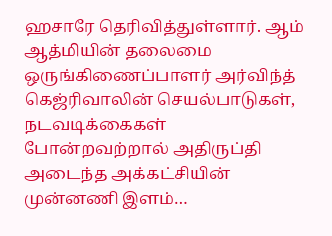ஹசாரே தெரிவித்துள்ளார். ஆம் ஆத்மியின் தலைமை ஒருங்கிணைப்பாளர் அர்விந்த் கெஜ்ரிவாலின் செயல்பாடுகள், நடவடிக்கைகள் போன்றவற்றால் அதிருப்தி அடைந்த அக்கட்சியின் முன்னணி இளம்…